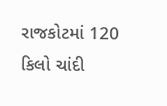રાજકોટમાં 120 કિલો ચાંદી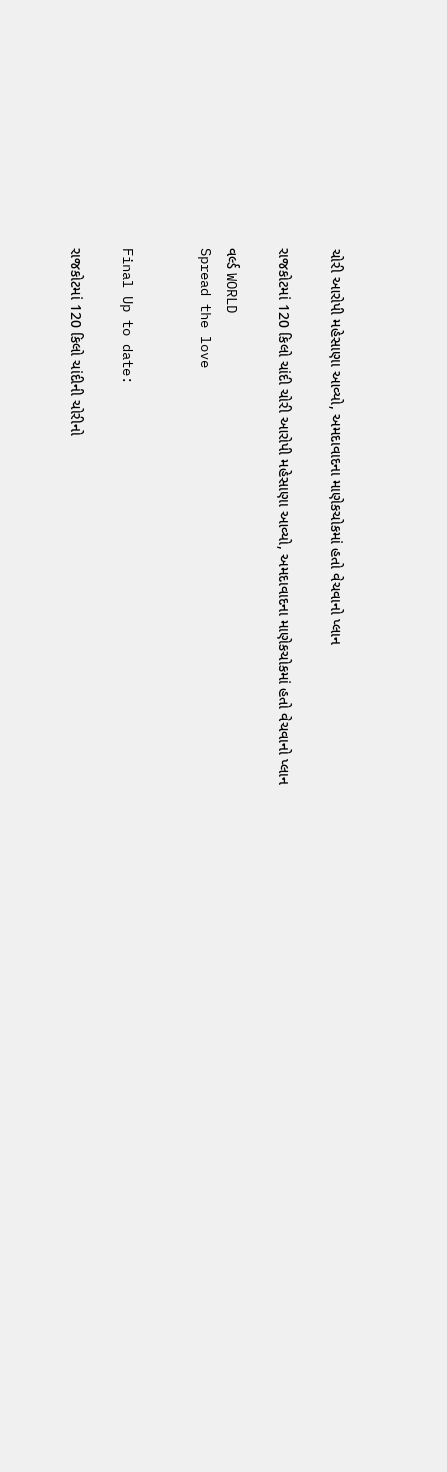ચોરી આરોપી મહેસાણા આવ્યો, અમદાવાદના માણેકચોકમાં હતો વેચવાનો પ્લાન

રાજકોટમાં 120 કિલો ચાંદી ચોરી આરોપી મહેસાણા આવ્યો, અમદાવાદના માણેકચોકમાં હતો વેચવાનો પ્લાન

વર્લ્ડ WORLD
Spread the love


Final Up to date:

રાજકોટમાં 120 કિલો ચાંદીની ચોરીનો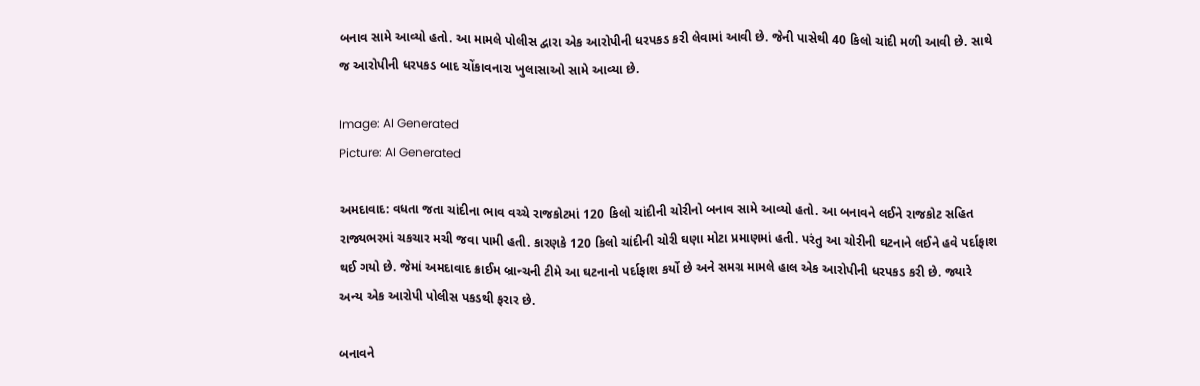બનાવ સામે આવ્યો હતો. આ મામલે પોલીસ દ્વારા એક આરોપીની ધરપકડ કરી લેવામાં આવી છે. જેની પાસેથી 40 કિલો ચાંદી મળી આવી છે. સાથે જ આરોપીની ધરપકડ બાદ ચોંકાવનારા ખુલાસાઓ સામે આવ્યા છે.

Image: AI Generated
Picture: AI Generated

અમદાવાદ: વધતા જતા ચાંદીના ભાવ વચ્ચે રાજકોટમાં 120 કિલો ચાંદીની ચોરીનો બનાવ સામે આવ્યો હતો. આ બનાવને લઈને રાજકોટ સહિત રાજ્યભરમાં ચકચાર મચી જવા પામી હતી. કારણકે 120 કિલો ચાંદીની ચોરી ઘણા મોટા પ્રમાણમાં હતી. પરંતુ આ ચોરીની ઘટનાને લઈને હવે પર્દાફાશ થઈ ગયો છે. જેમાં અમદાવાદ ક્રાઈમ બ્રાન્ચની ટીમે આ ઘટનાનો પર્દાફાશ કર્યો છે અને સમગ્ર મામલે હાલ એક આરોપીની ધરપકડ કરી છે. જ્યારે અન્ય એક આરોપી પોલીસ પકડથી ફરાર છે.

બનાવને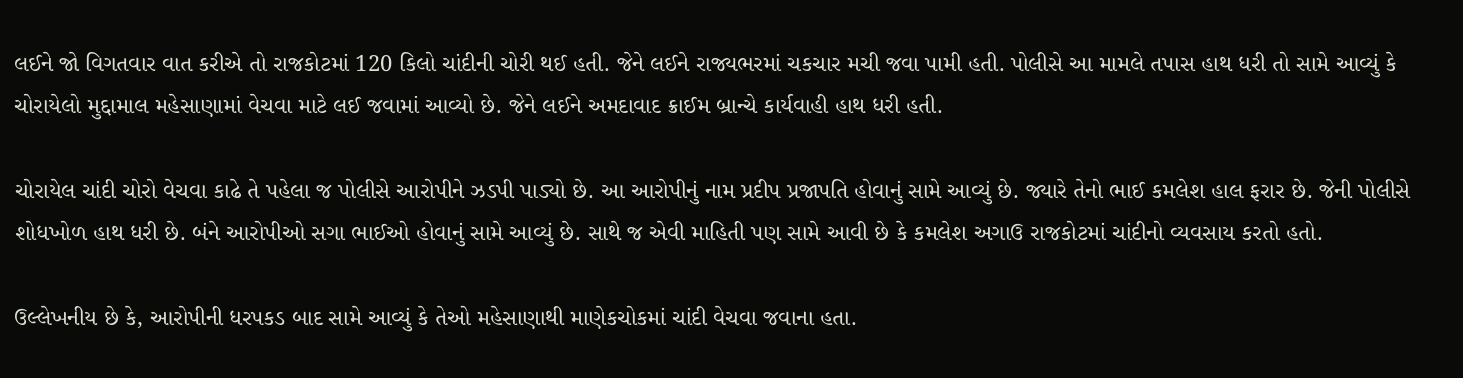લઈને જો વિગતવાર વાત કરીએ તો રાજકોટમાં 120 કિલો ચાંદીની ચોરી થઈ હતી. જેને લઈને રાજ્યભરમાં ચકચાર મચી જવા પામી હતી. પોલીસે આ મામલે તપાસ હાથ ધરી તો સામે આવ્યું કે ચોરાયેલો મુદ્દામાલ મહેસાણામાં વેચવા માટે લઈ જવામાં આવ્યો છે. જેને લઈને અમદાવાદ ક્રાઈમ બ્રાન્ચે કાર્યવાહી હાથ ધરી હતી.

ચોરાયેલ ચાંદી ચોરો વેચવા કાઢે તે પહેલા જ પોલીસે આરોપીને ઝડપી પાડ્યો છે. આ આરોપીનું નામ પ્રદીપ પ્રજાપતિ હોવાનું સામે આવ્યું છે. જ્યારે તેનો ભાઈ કમલેશ હાલ ફરાર છે. જેની પોલીસે શોધખોળ હાથ ધરી છે. બંને આરોપીઓ સગા ભાઈઓ હોવાનું સામે આવ્યું છે. સાથે જ એવી માહિતી પણ સામે આવી છે કે કમલેશ અગાઉ રાજકોટમાં ચાંદીનો વ્યવસાય કરતો હતો.

ઉલ્લેખનીય છે કે, આરોપીની ધરપકડ બાદ સામે આવ્યું કે તેઓ મહેસાણાથી માણેકચોકમાં ચાંદી વેચવા જવાના હતા.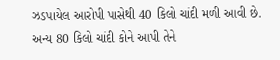ઝડપાયેલ આરોપી પાસેથી 40 કિલો ચાંદી મળી આવી છે. અન્ય 80 કિલો ચાંદી કોને આપી તેને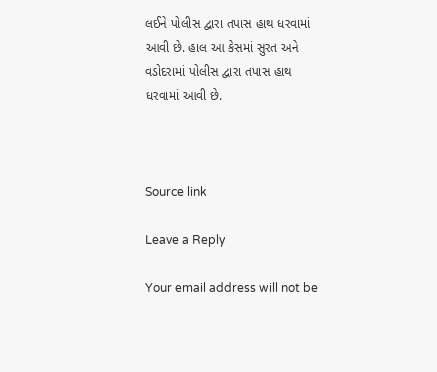લઈને પોલીસ દ્વારા તપાસ હાથ ધરવામાં આવી છે. હાલ આ કેસમાં સુરત અને વડોદરામાં પોલીસ દ્વારા તપાસ હાથ ધરવામાં આવી છે.



Source link

Leave a Reply

Your email address will not be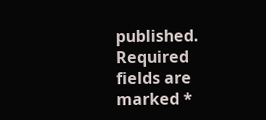published. Required fields are marked *